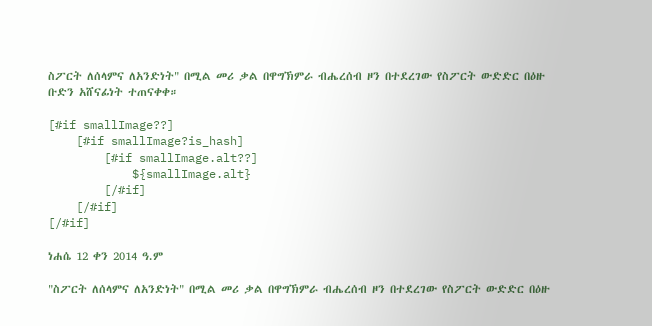ስፖርት ለሰላምና ለአንድነት" በሚል መሪ ቃል በዋግኽምራ ብሔረሰብ ዞን በተደረገው የስፖርት ውድድር በዕዙ ቡድን አሸናፊነት ተጠናቀቀ።

[#if smallImage??]
    [#if smallImage?is_hash]
        [#if smallImage.alt??]
            ${smallImage.alt}
        [/#if]
    [/#if]
[/#if]

ነሐሴ 12 ቀን 2014 ዓ.ም

"ስፖርት ለሰላምና ለአንድነት" በሚል መሪ ቃል በዋግኽምራ ብሔረሰብ ዞን በተደረገው የስፖርት ውድድር በዕዙ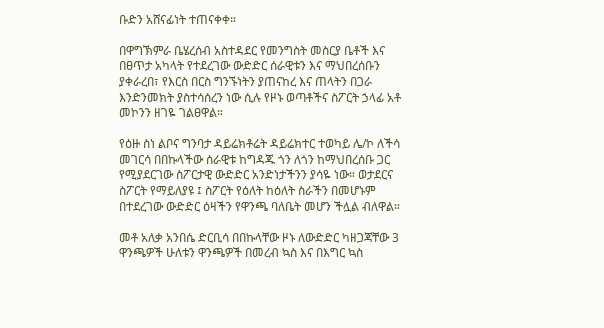ቡድን አሸናፊነት ተጠናቀቀ።

በዋግኽምራ ቤሄረሰብ አስተዳደር የመንግስት መስርያ ቤቶች እና በፀጥታ አካላት የተደረገው ውድድር ሰራዊቱን እና ማህበረሰቡን ያቀራረበ፣ የእርስ በርስ ግንኙነትን ያጠናከረ እና ጠላትን በጋራ እንድንመክት ያስተሳሰረን ነው ሲሉ የዞኑ ወጣቶችና ስፖርት ኃላፊ አቶ መኮንን ዘገዬ ገልፀዋል።

የዕዙ ስነ ልቦና ግንባታ ዳይሬክቶሬት ዳይሬክተር ተወካይ ሌ/ኮ ለችሳ መገርሳ በበኩላችው ሰራዊቱ ከግዳጁ ጎን ለጎን ከማህበረሰቡ ጋር የሚያደርገው ስፖርታዊ ውድድር አንድነታችንን ያሳዬ ነው። ወታደርና ስፖርት የማይለያዩ ፤ ስፖርት የዕለት ከዕለት ስራችን በመሆኑም በተደረገው ውድድር ዕዛችን የዋንጫ ባለቤት መሆን ችሏል ብለዋል።

መቶ አለቃ አንበሴ ድርቢሳ በበኩላቸው ዞኑ ለውድድር ካዘጋጃቸው 3 ዋንጫዎች ሁለቱን ዋንጫዎች በመረብ ኳስ እና በእግር ኳስ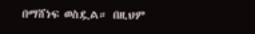በማሸነፍ ወስዷል። በዚህም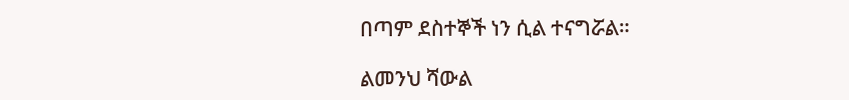በጣም ደስተኞች ነን ሲል ተናግሯል።

ልመንህ ሻውል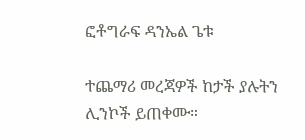ፎቶግራፍ ዳንኤል ጌቱ

ተጨማሪ መረጃዎች ከታች ያሉትን ሊንኮች ይጠቀሙ።